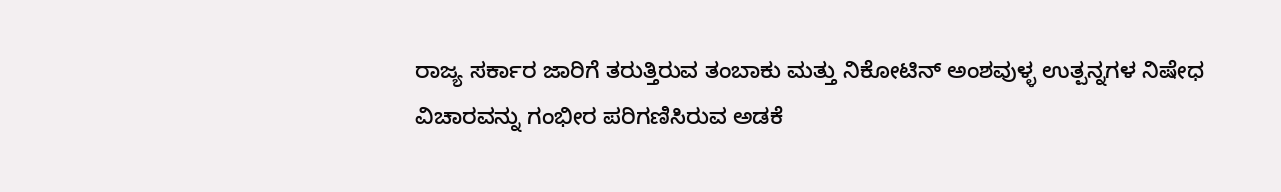ರಾಜ್ಯ ಸರ್ಕಾರ ಜಾರಿಗೆ ತರುತ್ತಿರುವ ತಂಬಾಕು ಮತ್ತು ನಿಕೋಟಿನ್ ಅಂಶವುಳ್ಳ ಉತ್ಪನ್ನಗಳ ನಿಷೇಧ ವಿಚಾರವನ್ನು ಗಂಭೀರ ಪರಿಗಣಿಸಿರುವ ಅಡಕೆ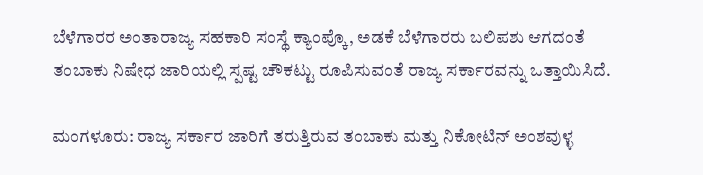ಬೆಳೆಗಾರರ ಅಂತಾರಾಜ್ಯ ಸಹಕಾರಿ ಸಂಸ್ಥೆ ಕ್ಯಾಂಪ್ಕೊ, ಅಡಕೆ ಬೆಳೆಗಾರರು ಬಲಿಪಶು ಆಗದಂತೆ ತಂಬಾಕು ನಿಷೇಧ ಜಾರಿಯಲ್ಲಿ ಸ್ಪಷ್ಟ ಚೌಕಟ್ಟು ರೂಪಿಸುವಂತೆ ರಾಜ್ಯ ಸರ್ಕಾರವನ್ನು ಒತ್ತಾಯಿಸಿದೆ.

ಮಂಗಳೂರು: ರಾಜ್ಯ ಸರ್ಕಾರ ಜಾರಿಗೆ ತರುತ್ತಿರುವ ತಂಬಾಕು ಮತ್ತು ನಿಕೋಟಿನ್ ಅಂಶವುಳ್ಳ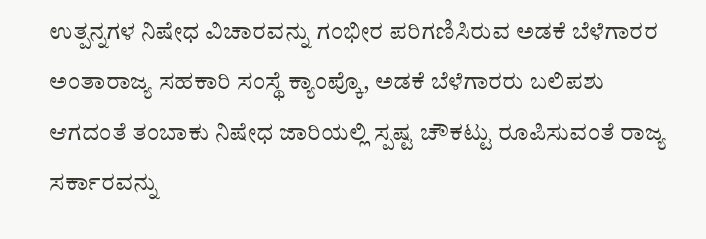ಉತ್ಪನ್ನಗಳ ನಿಷೇಧ ವಿಚಾರವನ್ನು ಗಂಭೀರ ಪರಿಗಣಿಸಿರುವ ಅಡಕೆ ಬೆಳೆಗಾರರ ಅಂತಾರಾಜ್ಯ ಸಹಕಾರಿ ಸಂಸ್ಥೆ ಕ್ಯಾಂಪ್ಕೊ, ಅಡಕೆ ಬೆಳೆಗಾರರು ಬಲಿಪಶು ಆಗದಂತೆ ತಂಬಾಕು ನಿಷೇಧ ಜಾರಿಯಲ್ಲಿ ಸ್ಪಷ್ಟ ಚೌಕಟ್ಟು ರೂಪಿಸುವಂತೆ ರಾಜ್ಯ ಸರ್ಕಾರವನ್ನು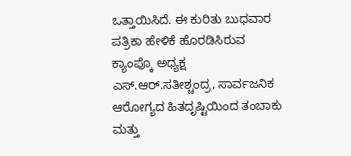ಒತ್ತಾಯಿಸಿದೆ. ಈ ಕುರಿತು ಬುಧವಾರ ಪತ್ರಿಕಾ ಹೇಳಿಕೆ ಹೊರಡಿಸಿರುವ ಕ್ಯಾಂಪ್ಕೊ ಅಧ್ಯಕ್ಷ ಎಸ್.ಆರ್‌.ಸತೀಶ್ಚಂದ್ರ, ಸಾರ್ವಜನಿಕ ಆರೋಗ್ಯದ ಹಿತದೃಷ್ಟಿಯಿಂದ ತಂಬಾಕು ಮತ್ತು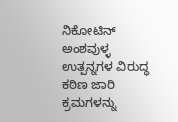ನಿಕೋಟಿನ್ ಅಂಶವುಳ್ಳ ಉತ್ಪನ್ನಗಳ ವಿರುದ್ಧ ಕಠಿಣ ಜಾರಿ ಕ್ರಮಗಳನ್ನು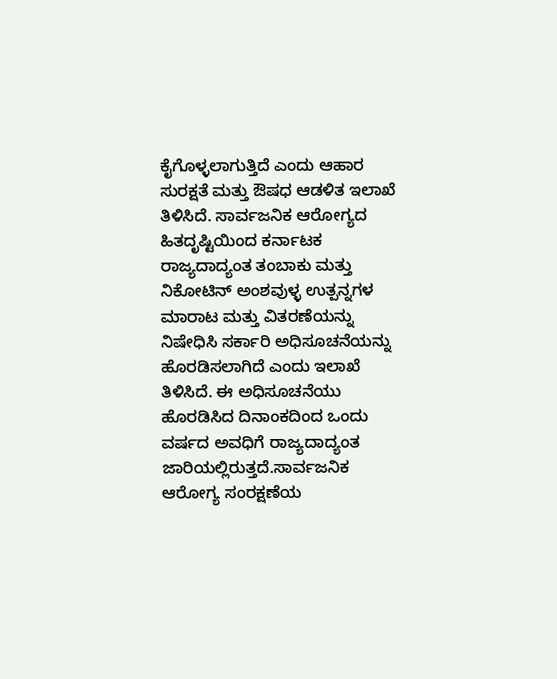ಕೈಗೊಳ್ಳಲಾಗುತ್ತಿದೆ ಎಂದು ಆಹಾರ ಸುರಕ್ಷತೆ ಮತ್ತು ಔಷಧ ಆಡಳಿತ ಇಲಾಖೆ ತಿಳಿಸಿದೆ. ಸಾರ್ವಜನಿಕ ಆರೋಗ್ಯದ ಹಿತದೃಷ್ಟಿಯಿಂದ ಕರ್ನಾಟಕ ರಾಜ್ಯದಾದ್ಯಂತ ತಂಬಾಕು ಮತ್ತು ನಿಕೋಟಿನ್ ಅಂಶವುಳ್ಳ ಉತ್ಪನ್ನಗಳ ಮಾರಾಟ ಮತ್ತು ವಿತರಣೆಯನ್ನು ನಿಷೇಧಿಸಿ ಸರ್ಕಾರಿ ಅಧಿಸೂಚನೆಯನ್ನು ಹೊರಡಿಸಲಾಗಿದೆ ಎಂದು ಇಲಾಖೆ ತಿಳಿಸಿದೆ. ಈ ಅಧಿಸೂಚನೆಯು ಹೊರಡಿಸಿದ ದಿನಾಂಕದಿಂದ ಒಂದು ವರ್ಷದ ಅವಧಿಗೆ ರಾಜ್ಯದಾದ್ಯಂತ ಜಾರಿಯಲ್ಲಿರುತ್ತದೆ.ಸಾರ್ವಜನಿಕ ಆರೋಗ್ಯ ಸಂರಕ್ಷಣೆಯ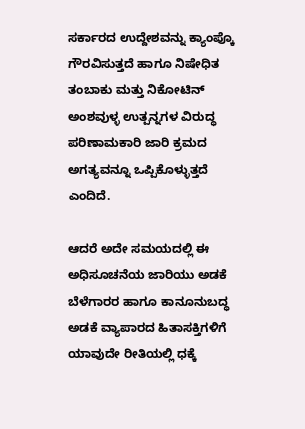ಸರ್ಕಾರದ ಉದ್ದೇಶವನ್ನು ಕ್ಯಾಂಪ್ಕೊ ಗೌರವಿಸುತ್ತದೆ ಹಾಗೂ ನಿಷೇಧಿತ ತಂಬಾಕು ಮತ್ತು ನಿಕೋಟಿನ್ ಅಂಶವುಳ್ಳ ಉತ್ಪನ್ನಗಳ ವಿರುದ್ಧ ಪರಿಣಾಮಕಾರಿ ಜಾರಿ ಕ್ರಮದ ಅಗತ್ಯವನ್ನೂ ಒಪ್ಪಿಕೊಳ್ಳುತ್ತದೆ ಎಂದಿದೆ.

ಆದರೆ ಅದೇ ಸಮಯದಲ್ಲಿ ಈ ಅಧಿಸೂಚನೆಯ ಜಾರಿಯು ಅಡಕೆ ಬೆಳೆಗಾರರ ಹಾಗೂ ಕಾನೂನುಬದ್ಧ ಅಡಕೆ ವ್ಯಾಪಾರದ ಹಿತಾಸಕ್ತಿಗಳಿಗೆ ಯಾವುದೇ ರೀತಿಯಲ್ಲಿ ಧಕ್ಕೆ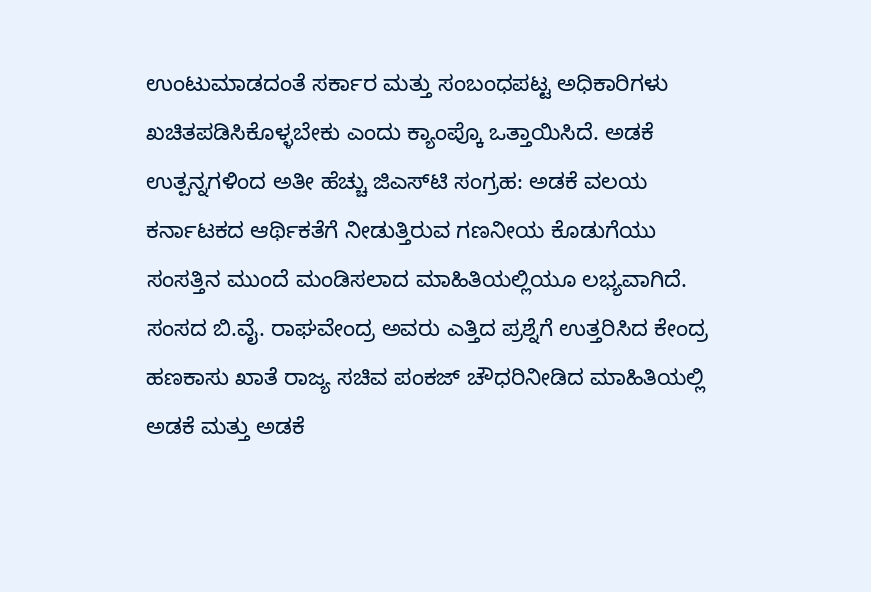ಉಂಟುಮಾಡದಂತೆ ಸರ್ಕಾರ ಮತ್ತು ಸಂಬಂಧಪಟ್ಟ ಅಧಿಕಾರಿಗಳು ಖಚಿತಪಡಿಸಿಕೊಳ್ಳಬೇಕು ಎಂದು ಕ್ಯಾಂಪ್ಕೊ ಒತ್ತಾಯಿಸಿದೆ. ಅಡಕೆ ಉತ್ಪನ್ನಗಳಿಂದ ಅತೀ ಹೆಚ್ಚು ಜಿಎಸ್‌ಟಿ ಸಂಗ್ರಹ: ಅಡಕೆ ವಲಯ ಕರ್ನಾಟಕದ ಆರ್ಥಿಕತೆಗೆ ನೀಡುತ್ತಿರುವ ಗಣನೀಯ ಕೊಡುಗೆಯು ಸಂಸತ್ತಿನ ಮುಂದೆ ಮಂಡಿಸಲಾದ ಮಾಹಿತಿಯಲ್ಲಿಯೂ ಲಭ್ಯವಾಗಿದೆ. ಸಂಸದ ಬಿ.ವೈ. ರಾಘವೇಂದ್ರ ಅವರು ಎತ್ತಿದ ಪ್ರಶ್ನೆಗೆ ಉತ್ತರಿಸಿದ ಕೇಂದ್ರ ಹಣಕಾಸು ಖಾತೆ ರಾಜ್ಯ ಸಚಿವ ಪಂಕಜ್ ಚೌಧರಿನೀಡಿದ ಮಾಹಿತಿಯಲ್ಲಿ ಅಡಕೆ ಮತ್ತು ಅಡಕೆ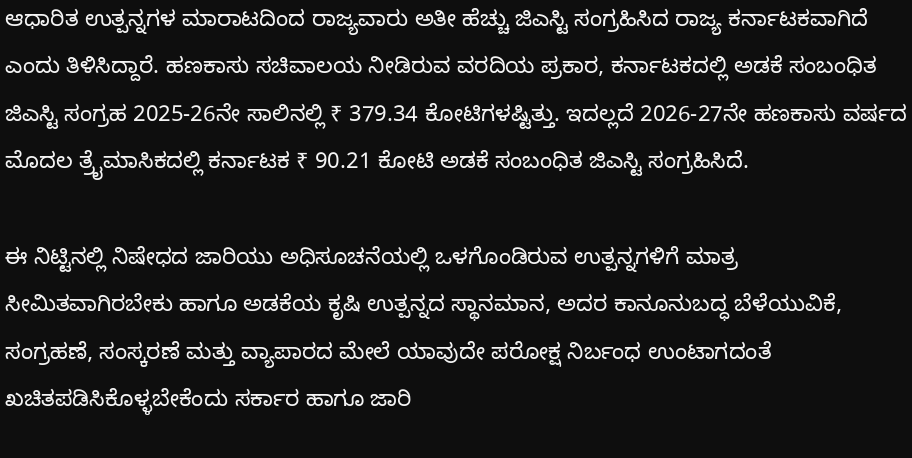ಆಧಾರಿತ ಉತ್ಪನ್ನಗಳ ಮಾರಾಟದಿಂದ ರಾಜ್ಯವಾರು ಅತೀ ಹೆಚ್ಚು ಜಿಎಸ್ಟಿ ಸಂಗ್ರಹಿಸಿದ ರಾಜ್ಯ ಕರ್ನಾಟಕವಾಗಿದೆ ಎಂದು ತಿಳಿಸಿದ್ದಾರೆ. ಹಣಕಾಸು ಸಚಿವಾಲಯ ನೀಡಿರುವ ವರದಿಯ ಪ್ರಕಾರ, ಕರ್ನಾಟಕದಲ್ಲಿ ಅಡಕೆ ಸಂಬಂಧಿತ ಜಿಎಸ್ಟಿ ಸಂಗ್ರಹ 2025-26ನೇ ಸಾಲಿನಲ್ಲಿ ₹ 379.34 ಕೋಟಿಗಳಷ್ಟಿತ್ತು. ಇದಲ್ಲದೆ 2026-27ನೇ ಹಣಕಾಸು ವರ್ಷದ ಮೊದಲ ತ್ರೈಮಾಸಿಕದಲ್ಲಿ ಕರ್ನಾಟಕ ₹ 90.21 ಕೋಟಿ ಅಡಕೆ ಸಂಬಂಧಿತ ಜಿಎಸ್ಟಿ ಸಂಗ್ರಹಿಸಿದೆ.

ಈ ನಿಟ್ಟಿನಲ್ಲಿ ನಿಷೇಧದ ಜಾರಿಯು ಅಧಿಸೂಚನೆಯಲ್ಲಿ ಒಳಗೊಂಡಿರುವ ಉತ್ಪನ್ನಗಳಿಗೆ ಮಾತ್ರ ಸೀಮಿತವಾಗಿರಬೇಕು ಹಾಗೂ ಅಡಕೆಯ ಕೃಷಿ ಉತ್ಪನ್ನದ ಸ್ಥಾನಮಾನ, ಅದರ ಕಾನೂನುಬದ್ಧ ಬೆಳೆಯುವಿಕೆ, ಸಂಗ್ರಹಣೆ, ಸಂಸ್ಕರಣೆ ಮತ್ತು ವ್ಯಾಪಾರದ ಮೇಲೆ ಯಾವುದೇ ಪರೋಕ್ಷ ನಿರ್ಬಂಧ ಉಂಟಾಗದಂತೆ ಖಚಿತಪಡಿಸಿಕೊಳ್ಳಬೇಕೆಂದು ಸರ್ಕಾರ ಹಾಗೂ ಜಾರಿ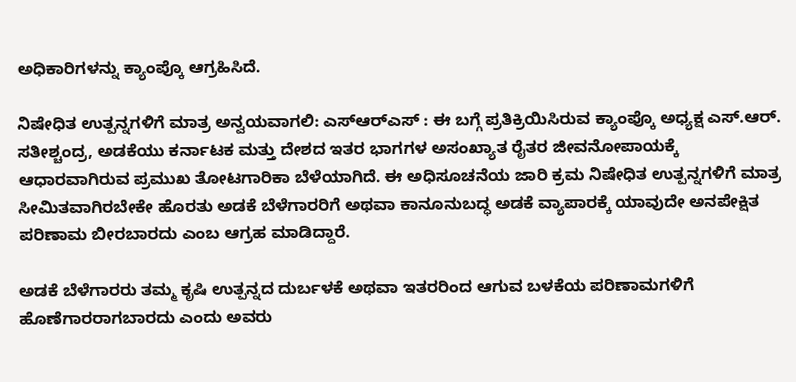ಅಧಿಕಾರಿಗಳನ್ನು ಕ್ಯಾಂಪ್ಕೊ ಆಗ್ರಹಿಸಿದೆ.

ನಿಷೇಧಿತ ಉತ್ಪನ್ನಗಳಿಗೆ ಮಾತ್ರ ಅನ್ವಯವಾಗಲಿ: ಎಸ್ಆರ್‌ಎಸ್‌ : ಈ ಬಗ್ಗೆ ಪ್ರತಿಕ್ರಿಯಿಸಿರುವ ಕ್ಯಾಂಪ್ಕೊ ಅಧ್ಯಕ್ಷ ಎಸ್.ಆರ್. ಸತೀಶ್ಚಂದ್ರ, ಅಡಕೆಯು ಕರ್ನಾಟಕ ಮತ್ತು ದೇಶದ ಇತರ ಭಾಗಗಳ ಅಸಂಖ್ಯಾತ ರೈತರ ಜೀವನೋಪಾಯಕ್ಕೆ ಆಧಾರವಾಗಿರುವ ಪ್ರಮುಖ ತೋಟಗಾರಿಕಾ ಬೆಳೆಯಾಗಿದೆ. ಈ ಅಧಿಸೂಚನೆಯ ಜಾರಿ ಕ್ರಮ ನಿಷೇಧಿತ ಉತ್ಪನ್ನಗಳಿಗೆ ಮಾತ್ರ ಸೀಮಿತವಾಗಿರಬೇಕೇ ಹೊರತು ಅಡಕೆ ಬೆಳೆಗಾರರಿಗೆ ಅಥವಾ ಕಾನೂನುಬದ್ಧ ಅಡಕೆ ವ್ಯಾಪಾರಕ್ಕೆ ಯಾವುದೇ ಅನಪೇಕ್ಷಿತ ಪರಿಣಾಮ ಬೀರಬಾರದು ಎಂಬ ಆಗ್ರಹ ಮಾಡಿದ್ದಾರೆ.

ಅಡಕೆ ಬೆಳೆಗಾರರು ತಮ್ಮ ಕೃಷಿ ಉತ್ಪನ್ನದ ದುರ್ಬಳಕೆ ಅಥವಾ ಇತರರಿಂದ ಆಗುವ ಬಳಕೆಯ ಪರಿಣಾಮಗಳಿಗೆ ಹೊಣೆಗಾರರಾಗಬಾರದು ಎಂದು ಅವರು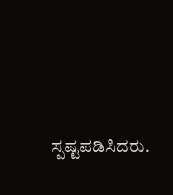ಸ್ಪಷ್ಟಪಡಿಸಿದರು.